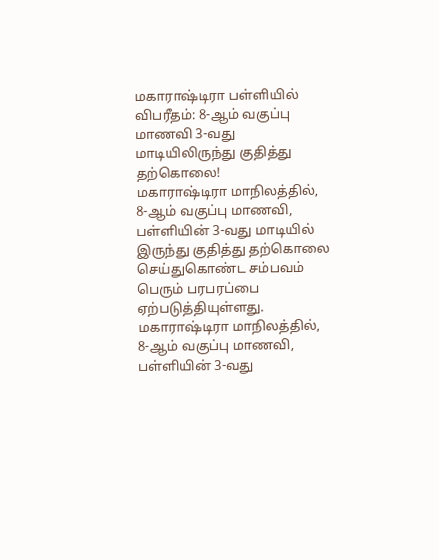மகாராஷ்டிரா பள்ளியில் விபரீதம்: 8-ஆம் வகுப்பு மாணவி 3-வது மாடியிலிருந்து குதித்து தற்கொலை!
மகாராஷ்டிரா மாநிலத்தில், 8-ஆம் வகுப்பு மாணவி, பள்ளியின் 3-வது மாடியில் இருந்து குதித்து தற்கொலை செய்துகொண்ட சம்பவம் பெரும் பரபரப்பை ஏற்படுத்தியுள்ளது.
மகாராஷ்டிரா மாநிலத்தில், 8-ஆம் வகுப்பு மாணவி, பள்ளியின் 3-வது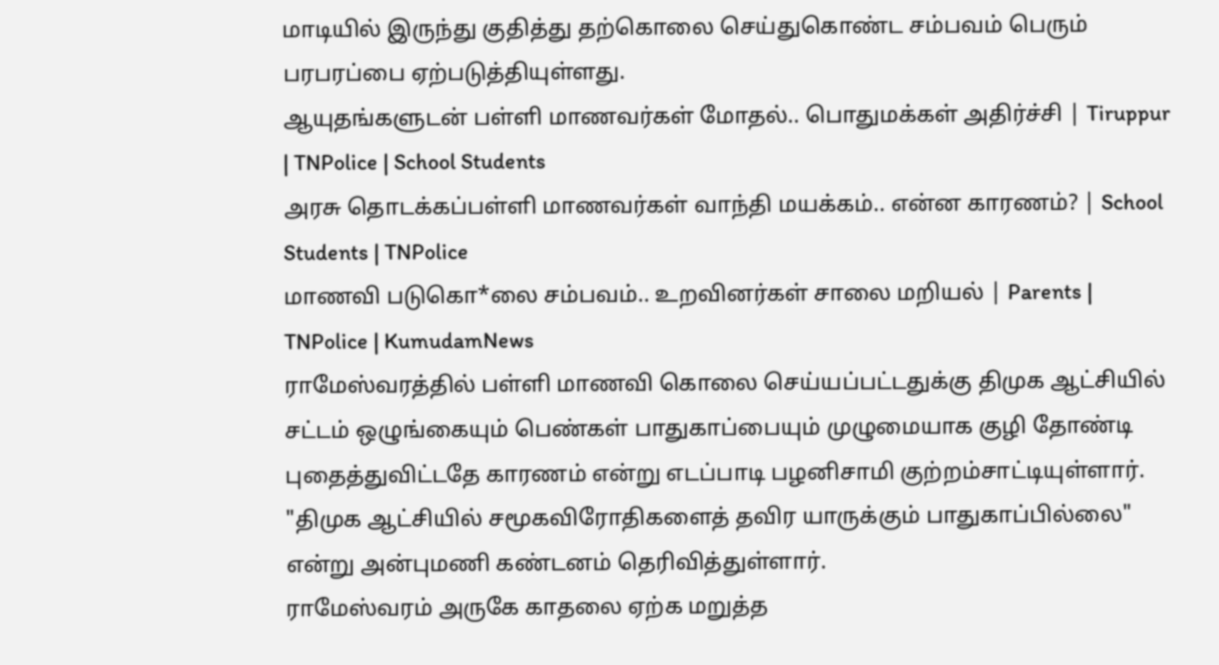மாடியில் இருந்து குதித்து தற்கொலை செய்துகொண்ட சம்பவம் பெரும் பரபரப்பை ஏற்படுத்தியுள்ளது.
ஆயுதங்களுடன் பள்ளி மாணவர்கள் மோதல்.. பொதுமக்கள் அதிர்ச்சி | Tiruppur | TNPolice | School Students
அரசு தொடக்கப்பள்ளி மாணவர்கள் வாந்தி மயக்கம்.. என்ன காரணம்? | School Students | TNPolice
மாணவி படுகொ*லை சம்பவம்.. உறவினர்கள் சாலை மறியல் | Parents | TNPolice | KumudamNews
ராமேஸ்வரத்தில் பள்ளி மாணவி கொலை செய்யப்பட்டதுக்கு திமுக ஆட்சியில் சட்டம் ஒழுங்கையும் பெண்கள் பாதுகாப்பையும் முழுமையாக குழி தோண்டி புதைத்துவிட்டதே காரணம் என்று எடப்பாடி பழனிசாமி குற்றம்சாட்டியுள்ளார்.
"திமுக ஆட்சியில் சமூகவிரோதிகளைத் தவிர யாருக்கும் பாதுகாப்பில்லை" என்று அன்புமணி கண்டனம் தெரிவித்துள்ளார்.
ராமேஸ்வரம் அருகே காதலை ஏற்க மறுத்த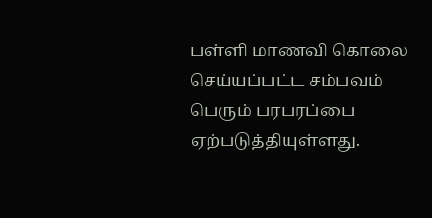பள்ளி மாணவி கொலை செய்யப்பட்ட சம்பவம் பெரும் பரபரப்பை ஏற்படுத்தியுள்ளது.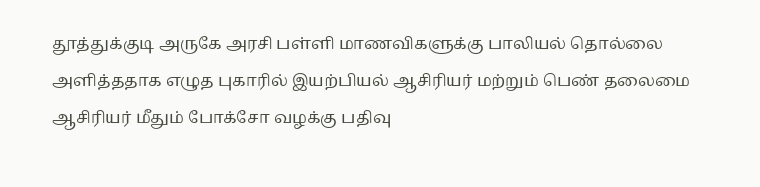தூத்துக்குடி அருகே அரசி பள்ளி மாணவிகளுக்கு பாலியல் தொல்லை அளித்ததாக எழுத புகாரில் இயற்பியல் ஆசிரியர் மற்றும் பெண் தலைமை ஆசிரியர் மீதும் போக்சோ வழக்கு பதிவு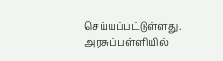செய்யப்பட்டுள்ளது.
அரசுப்பள்ளியில்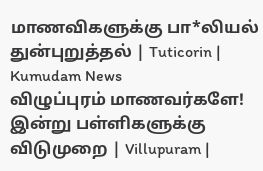மாணவிகளுக்கு பா*லியல் துன்புறுத்தல் | Tuticorin | Kumudam News
விழுப்புரம் மாணவர்களே! இன்று பள்ளிகளுக்கு விடுமுறை | Villupuram |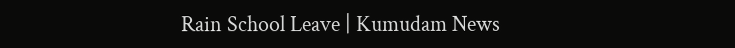Rain School Leave | Kumudam News